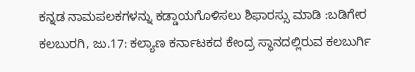ಕನ್ನಡ ನಾಮಪಲಕಗಳನ್ನು ಕಡ್ಡಾಯಗೊಳಿಸಲು ಶಿಫಾರಸ್ಸು ಮಾಡಿ :ಬಡಿಗೇರ
ಕಲಬುರಗಿ, ಜು.17: ಕಲ್ಯಾಣ ಕರ್ನಾಟಕದ ಕೇಂದ್ರ ಸ್ಥಾನದಲ್ಲಿರುವ ಕಲಬುರ್ಗಿ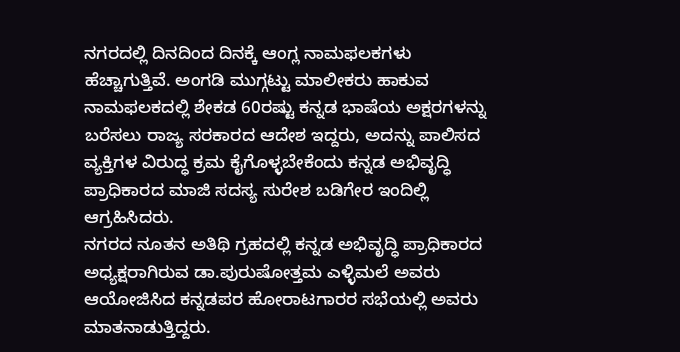ನಗರದಲ್ಲಿ ದಿನದಿಂದ ದಿನಕ್ಕೆ ಆಂಗ್ಲ ನಾಮಫಲಕಗಳು ಹೆಚ್ಚಾಗುತ್ತಿವೆ. ಅಂಗಡಿ ಮುಗ್ಗಟ್ಟು ಮಾಲೀಕರು ಹಾಕುವ ನಾಮಫಲಕದಲ್ಲಿ ಶೇಕಡ 60ರಷ್ಟು ಕನ್ನಡ ಭಾಷೆಯ ಅಕ್ಷರಗಳನ್ನು ಬರೆಸಲು ರಾಜ್ಯ ಸರಕಾರದ ಆದೇಶ ಇದ್ದರು, ಅದನ್ನು ಪಾಲಿಸದ ವ್ಯಕ್ತಿಗಳ ವಿರುದ್ಧ ಕ್ರಮ ಕೈಗೊಳ್ಳಬೇಕೆಂದು ಕನ್ನಡ ಅಭಿವೃದ್ಧಿ ಪ್ರಾಧಿಕಾರದ ಮಾಜಿ ಸದಸ್ಯ ಸುರೇಶ ಬಡಿಗೇರ ಇಂದಿಲ್ಲಿ ಆಗ್ರಹಿಸಿದರು.
ನಗರದ ನೂತನ ಅತಿಥಿ ಗ್ರಹದಲ್ಲಿ ಕನ್ನಡ ಅಭಿವೃದ್ಧಿ ಪ್ರಾಧಿಕಾರದ ಅಧ್ಯಕ್ಷರಾಗಿರುವ ಡಾ.ಪುರುಷೋತ್ತಮ ಎಳ್ಳಿಮಲೆ ಅವರು ಆಯೋಜಿಸಿದ ಕನ್ನಡಪರ ಹೋರಾಟಗಾರರ ಸಭೆಯಲ್ಲಿ ಅವರು ಮಾತನಾಡುತ್ತಿದ್ದರು.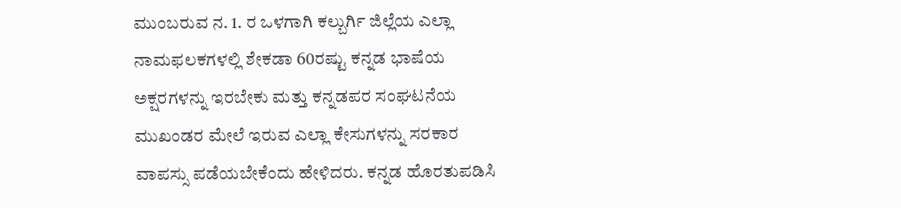ಮುಂಬರುವ ನ. 1. ರ ಒಳಗಾಗಿ ಕಲ್ಬುರ್ಗಿ ಜಿಲ್ಲೆಯ ಎಲ್ಲಾ ನಾಮಫಲಕಗಳಲ್ಲಿ ಶೇಕಡಾ 60ರಷ್ಟು ಕನ್ನಡ ಭಾಷೆಯ ಅಕ್ಷರಗಳನ್ನು ಇರಬೇಕು ಮತ್ತು ಕನ್ನಡಪರ ಸಂಘಟನೆಯ ಮುಖಂಡರ ಮೇಲೆ ಇರುವ ಎಲ್ಲಾ ಕೇಸುಗಳನ್ನು ಸರಕಾರ ವಾಪಸ್ಸು ಪಡೆಯಬೇಕೆಂದು ಹೇಳಿದರು. ಕನ್ನಡ ಹೊರತುಪಡಿಸಿ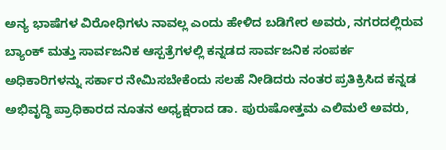ಅನ್ಯ ಭಾಷೆಗಳ ವಿರೋಧಿಗಳು ನಾವಲ್ಲ ಎಂದು ಹೇಳಿದ ಬಡಿಗೇರ ಅವರು, ನಗರದಲ್ಲಿರುವ ಬ್ಯಾಂಕ್ ಮತ್ತು ಸಾರ್ವಜನಿಕ ಆಸ್ಪತ್ರೆಗಳಲ್ಲಿ ಕನ್ನಡದ ಸಾರ್ವಜನಿಕ ಸಂಪರ್ಕ ಅಧಿಕಾರಿಗಳನ್ನು ಸರ್ಕಾರ ನೇಮಿಸಬೇಕೆಂದು ಸಲಹೆ ನೀಡಿದರು ನಂತರ ಪ್ರತಿಕ್ರಿಸಿದ ಕನ್ನಡ ಅಭಿವೃದ್ಧಿ ಪ್ರಾಧಿಕಾರದ ನೂತನ ಅಧ್ಯಕ್ಷರಾದ ಡಾ. ಪುರುಷೋತ್ತಮ ಎಲಿಮಲೆ ಅವರು,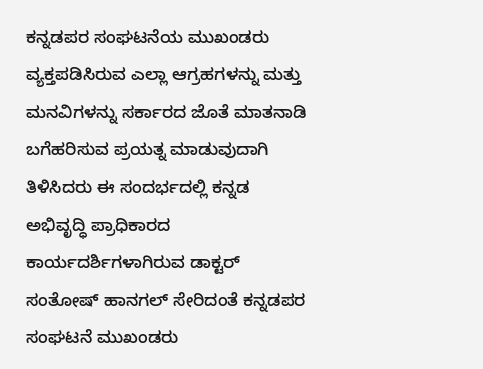ಕನ್ನಡಪರ ಸಂಘಟನೆಯ ಮುಖಂಡರು ವ್ಯಕ್ತಪಡಿಸಿರುವ ಎಲ್ಲಾ ಆಗ್ರಹಗಳನ್ನು ಮತ್ತು ಮನವಿಗಳನ್ನು ಸರ್ಕಾರದ ಜೊತೆ ಮಾತನಾಡಿ ಬಗೆಹರಿಸುವ ಪ್ರಯತ್ನ ಮಾಡುವುದಾಗಿ ತಿಳಿಸಿದರು ಈ ಸಂದರ್ಭದಲ್ಲಿ ಕನ್ನಡ ಅಭಿವೃದ್ಧಿ ಪ್ರಾಧಿಕಾರದ ಕಾರ್ಯದರ್ಶಿಗಳಾಗಿರುವ ಡಾಕ್ಟರ್ ಸಂತೋಷ್ ಹಾನಗಲ್ ಸೇರಿದಂತೆ ಕನ್ನಡಪರ ಸಂಘಟನೆ ಮುಖಂಡರು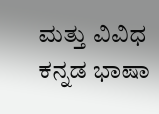ಮತ್ತು ವಿವಿಧ ಕನ್ನಡ ಭಾಷಾ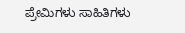ಪ್ರೇಮಿಗಳು ಸಾಹಿತಿಗಳು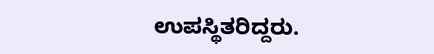ಉಪಸ್ಥಿತರಿದ್ದರು.